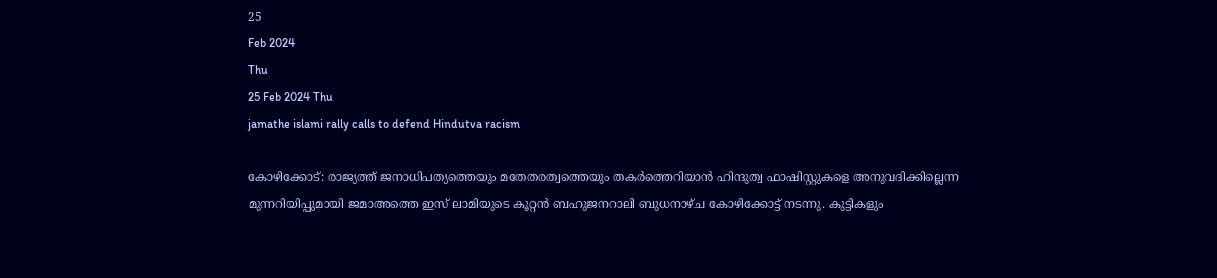25
Feb 2024
Thu
25 Feb 2024 Thu
jamathe islami rally calls to defend Hindutva racism

കോഴിക്കോട്: രാജ്യത്ത് ജനാധിപത്യത്തെയും മതേതരത്വത്തെയും തകര്‍ത്തെറിയാന്‍ ഹിന്ദുത്വ ഫാഷിസ്റ്റുകളെ അനുവദിക്കില്ലെന്ന മുന്നറിയിപ്പുമായി ജമാഅത്തെ ഇസ് ലാമിയുടെ കൂറ്റന്‍ ബഹുജനറാലി ബുധനാഴ്ച കോഴിക്കോട്ട് നടന്നു. കുട്ടികളും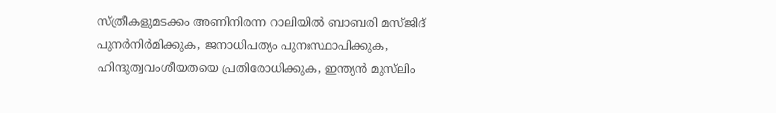സ്ത്രീകളുമടക്കം അണിനിരന്ന റാലിയില്‍ ബാബരി മസ്ജിദ് പുനര്‍നിര്‍മിക്കുക, ജനാധിപത്യം പുനഃസ്ഥാപിക്കുക, ഹിന്ദുത്വവംശീയതയെ പ്രതിരോധിക്കുക, ഇന്ത്യന്‍ മുസ്‌ലിം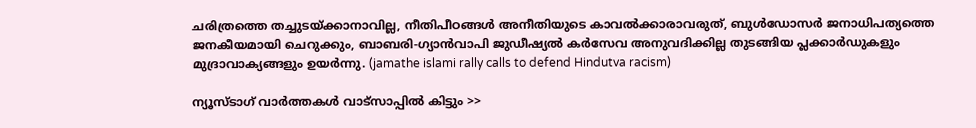ചരിത്രത്തെ തച്ചുടയ്ക്കാനാവില്ല, നീതിപീഠങ്ങള്‍ അനീതിയുടെ കാവല്‍ക്കാരാവരുത്, ബുള്‍ഡോസര്‍ ജനാധിപത്യത്തെ ജനകീയമായി ചെറുക്കും, ബാബരി-ഗ്യാന്‍വാപി ജുഡീഷ്യല്‍ കര്‍സേവ അനുവദിക്കില്ല തുടങ്ങിയ പ്ലക്കാര്‍ഡുകളും മുദ്രാവാക്യങ്ങളും ഉയര്‍ന്നു. (jamathe islami rally calls to defend Hindutva racism)

ന്യൂസ്ടാഗ് വാര്‍ത്തകള്‍ വാട്‌സാപ്പില്‍ കിട്ടും >>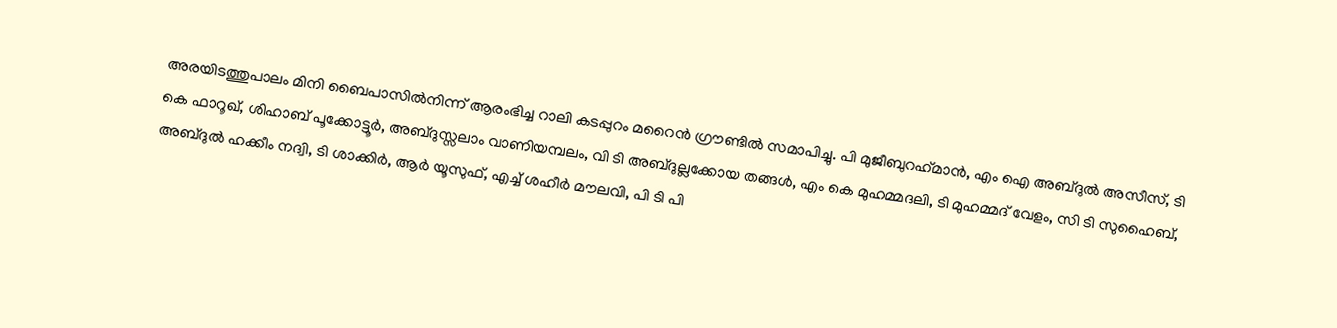അരയിടത്തുപാലം മിനി ബൈപാസില്‍നിന്ന് ആരംഭിച്ച റാലി കടപ്പുറം മറൈന്‍ ഗ്രൗണ്ടില്‍ സമാപിച്ചു. പി മുജീബുറഹ്‌മാന്‍, എം ഐ അബ്ദുല്‍ അസീസ്, ടി കെ ഫാറൂഖ്, ശിഹാബ് പൂക്കോട്ടൂര്‍, അബ്ദുസ്സലാം വാണിയമ്പലം, വി ടി അബ്ദുല്ലക്കോയ തങ്ങള്‍, എം കെ മുഹമ്മദലി, ടി മുഹമ്മദ് വേളം, സി ടി സുഹൈബ്, അബ്ദുല്‍ ഹക്കീം നദ്വി, ടി ശാക്കിര്‍, ആര്‍ യൂസുഫ്, എച്ച് ശഹീര്‍ മൗലവി, പി ടി പി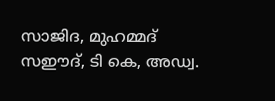സാജിദ, മുഹമ്മദ് സഈദ്, ടി കെ, അഡ്വ.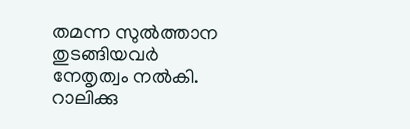തമന്ന സുല്‍ത്താന തുടങ്ങിയവര്‍ നേതൃത്വം നല്‍കി. റാലിക്കു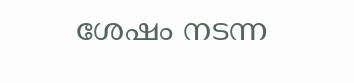ശേഷം നടന്ന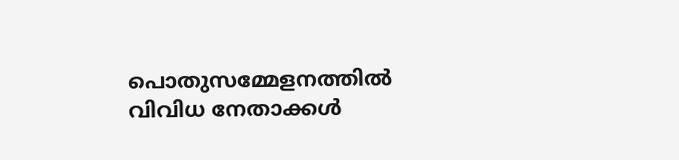പൊതുസമ്മേളനത്തില്‍ വിവിധ നേതാക്കള്‍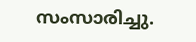സംസാരിച്ചു.